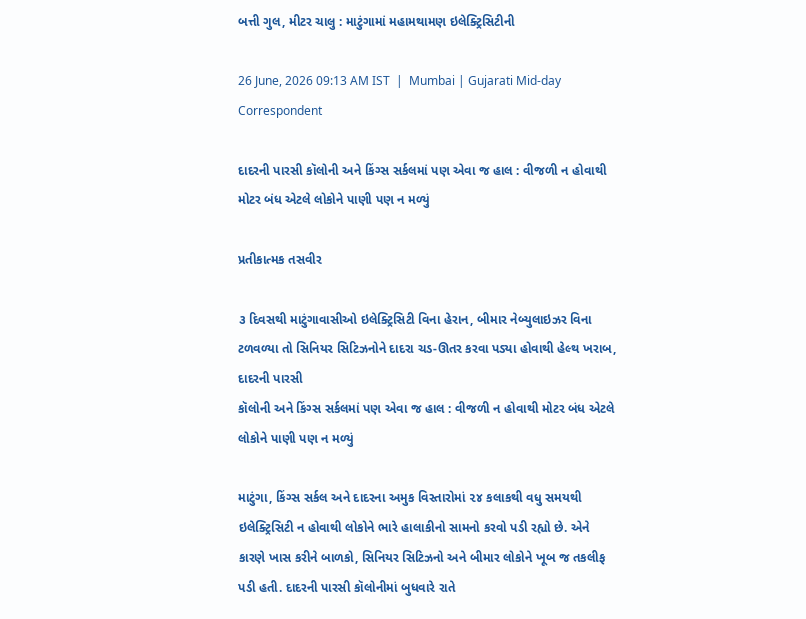બત્તી ગુલ, મીટર ચાલુ : માટુંગામાં મહામથામણ ઇલેક્ટ્રિસિટીની

26 June, 2026 09:13 AM IST  |  Mumbai | Gujarati Mid-day Correspondent

દાદરની પારસી કૉલોની અને કિંગ્સ સર્કલમાં પણ એવા જ હાલ : વીજળી ન હોવાથી મોટર બંધ એટલે લોકોને પાણી પણ ન મળ્યું

પ્રતીકાત્મક તસવીર

૩ દિવસથી માટુંગાવાસીઓ ઇલેક્ટ્રિસિટી વિના હેરાન, બીમાર નેબ્યુલાઇઝર વિના ટળવળ્યા તો સિનિયર સિટિઝનોને દાદરા ચડ-ઊતર કરવા પડ્યા હોવાથી હેલ્થ ખરાબ, દાદરની પારસી
કૉલોની અને કિંગ્સ સર્કલમાં પણ એવા જ હાલ : વીજળી ન હોવાથી મોટર બંધ એટલે લોકોને પાણી પણ ન મળ્યું

માટુંગા, કિંગ્સ સર્કલ અને દાદરના અમુક વિસ્તારોમાં ૨૪ કલાકથી વધુ સમયથી ઇલેક્ટ્રિસિટી ન હોવાથી લોકોને ભારે હાલાકીનો સામનો કરવો પડી રહ્યો છે. એને કારણે ખાસ કરીને બાળકો, સિનિયર સિટિઝનો અને બીમાર લોકોને ખૂબ જ તકલીફ પડી હતી. દાદરની પારસી કૉલોનીમાં બુધવારે રાતે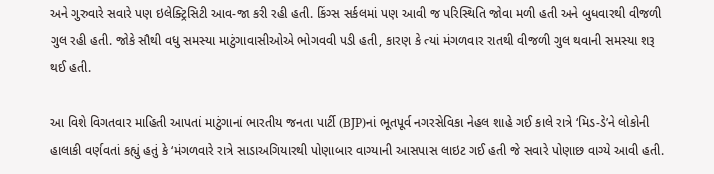અને ગુરુવારે સવારે પણ ઇલેક્ટ્રિસિટી આવ-જા કરી રહી હતી. કિંગ્સ સર્કલમાં પણ આવી જ પરિસ્થિતિ જોવા મળી હતી અને બુધવારથી વીજળી ગુલ રહી હતી. જોકે સૌથી વધુ સમસ્યા માટુંગાવાસીઓએ ભોગવવી પડી હતી, કારણ કે ત્યાં મંગળવાર રાતથી વીજળી ગુલ થવાની સમસ્યા શરૂ થઈ હતી.

આ વિશે વિગતવાર માહિતી આપતાં માટુંગાનાં ભારતીય જનતા પાર્ટી (BJP)નાં ભૂતપૂર્વ નગરસેવિકા નેહલ શાહે ગઈ કાલે રાત્રે ‘મિડ-ડે’ને લોકોની હાલાકી વર્ણવતાં કહ્યું હતું કે ‘મંગળવારે રાત્રે સાડાઅગિયારથી પોણાબાર વાગ્યાની આસપાસ લાઇટ ગઈ હતી જે સવારે પોણાછ વાગ્યે આવી હતી.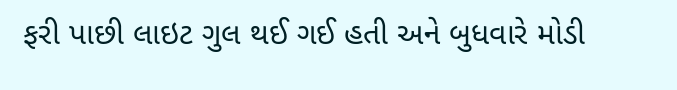ફરી પાછી લાઇટ ગુલ થઈ ગઈ હતી અને બુધવારે મોડી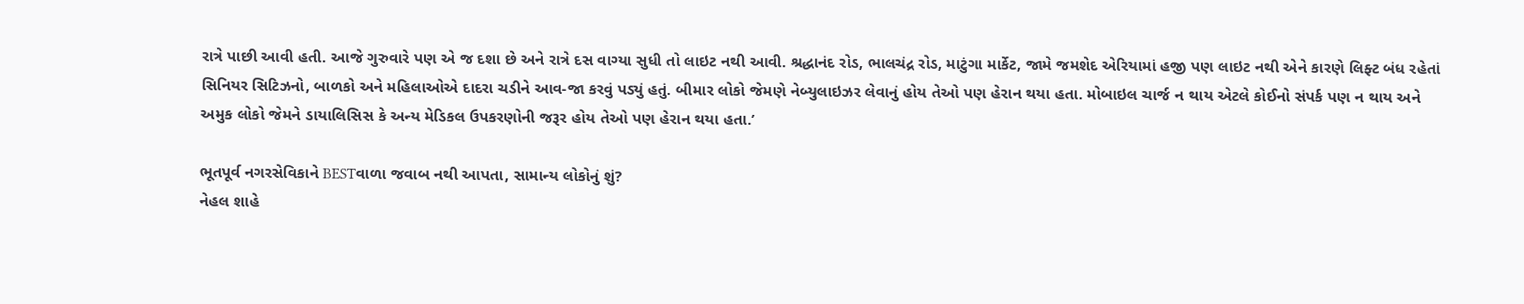રાત્રે પાછી આવી હતી. આજે ગુરુવારે પણ એ જ દશા છે અને રાત્રે દસ વાગ્યા સુધી તો લાઇટ નથી આવી. શ્રદ્ધાનંદ રોડ, ભાલચંદ્ર રોડ, માટુંગા માર્કેટ, જામે જમશેદ એરિયામાં હજી પણ લાઇટ નથી એને કારણે લિફ્ટ બંધ રહેતાં સિનિયર સિટિઝનો, બાળકો અને મહિલાઓએ દાદરા ચડીને આવ-જા કરવું પડ્યું હતું. બીમાર લોકો જેમણે નેબ્યુલાઇઝર લેવાનું હોય તેઓ પણ હેરાન થયા હતા. મોબાઇલ ચાર્જ ન થાય એટલે કોઈનો સંપર્ક પણ ન થાય અને અમુક લોકો જેમને ડાયાલિસિસ કે અન્ય મેડિકલ ઉપકરણોની જરૂર હોય તેઓ પણ હેરાન થયા હતા.’

ભૂતપૂર્વ નગરસેવિકાને BESTવાળા જવાબ નથી આપતા, સામાન્ય લોકોનું શું?
નેહલ શાહે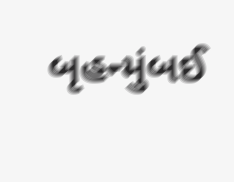બૃહન્મુંબઈ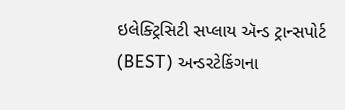ઇલેક્ટ્રિસિટી સપ્લાય ઍન્ડ ટ્રાન્સપોર્ટ (BEST) અન્ડરટેકિંગના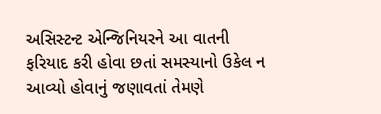અસિસ્ટન્ટ એન્જિનિયરને આ વાતની ફરિયાદ કરી હોવા છતાં સમસ્યાનો ઉકેલ ન આવ્યો હોવાનું જણાવતાં તેમણે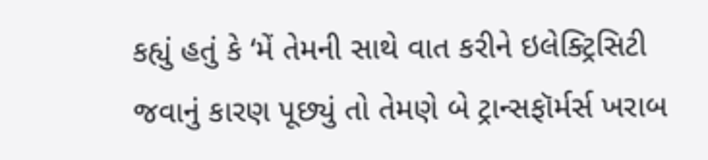કહ્યું હતું કે ‘મેં તેમની સાથે વાત કરીને ઇલેક્ટ્રિસિટી જવાનું કારણ પૂછ્યું તો તેમણે બે ટ્રાન્સફૉર્મર્સ ખરાબ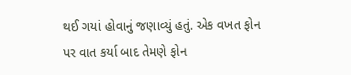થઈ ગયાં હોવાનું જણાવ્યું હતું. એક વખત ફોન પર વાત કર્યા બાદ તેમણે ફોન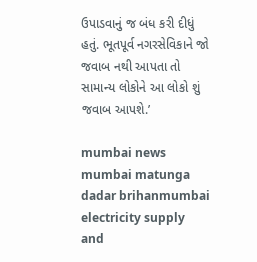ઉપાડવાનું જ બંધ કરી દીધું હતું. ભૂતપૂર્વ નગરસેવિકાને જો જવાબ નથી આપતા તો સામાન્ય લોકોને આ લોકો શું જવાબ આપશે.’

mumbai news mumbai matunga dadar brihanmumbai electricity supply and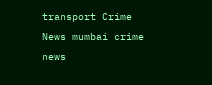transport Crime News mumbai crime news